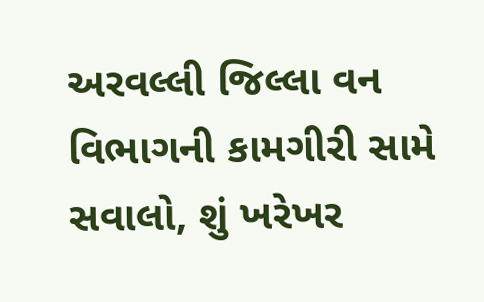અરવલ્લી જિલ્લા વન વિભાગની કામગીરી સામે સવાલો, શું ખરેખર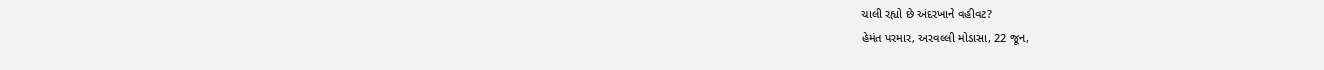ચાલી રહ્યો છે અંદરખાને વહીવટ?
હેમંત પરમાર, અરવલ્લી મોડાસા, 22 જૂન,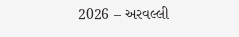2026 – અરવલ્લી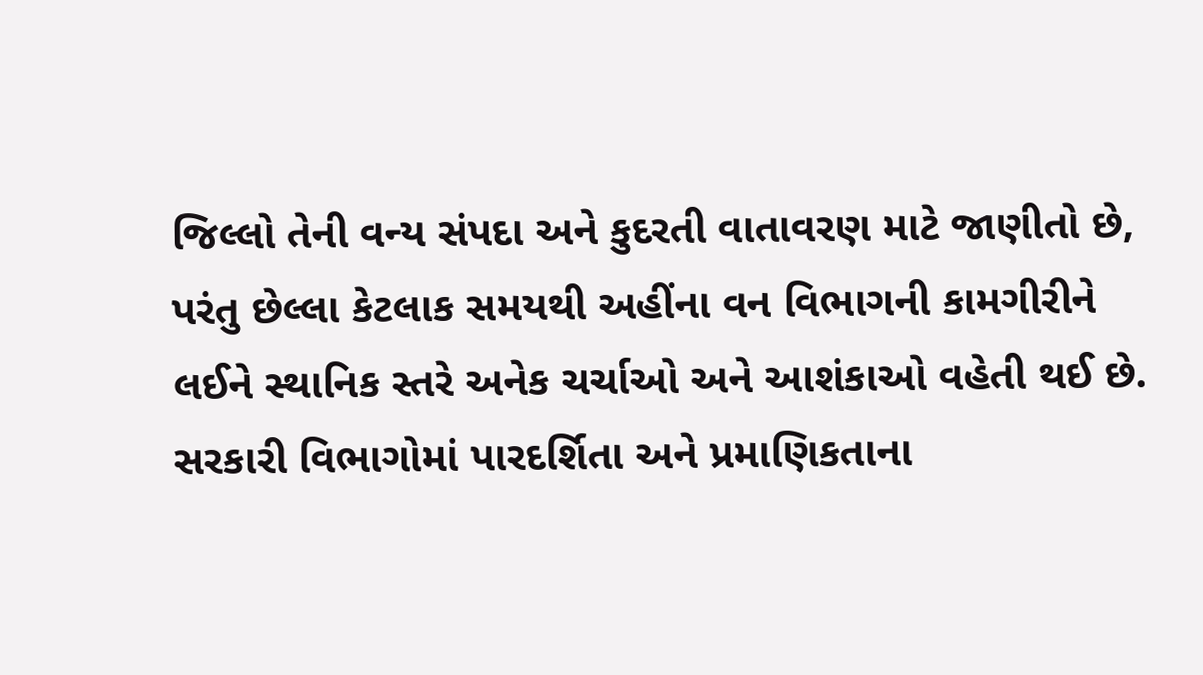જિલ્લો તેની વન્ય સંપદા અને કુદરતી વાતાવરણ માટે જાણીતો છે, પરંતુ છેલ્લા કેટલાક સમયથી અહીંના વન વિભાગની કામગીરીને લઈને સ્થાનિક સ્તરે અનેક ચર્ચાઓ અને આશંકાઓ વહેતી થઈ છે. સરકારી વિભાગોમાં પારદર્શિતા અને પ્રમાણિકતાના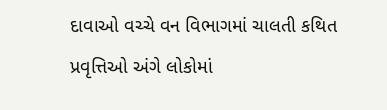દાવાઓ વચ્ચે વન વિભાગમાં ચાલતી કથિત પ્રવૃત્તિઓ અંગે લોકોમાં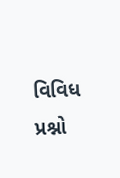વિવિધ પ્રશ્નો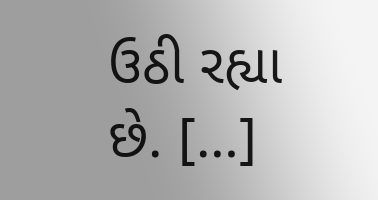ઉઠી રહ્યા છે. […]